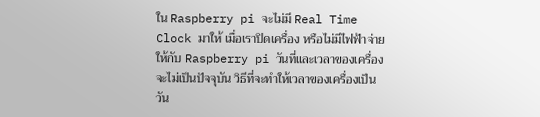ใน Raspberry pi จะไม่มี Real Time Clock มาให้ เมื่อเราปิดเครื่อง หรือไม่มีไฟฟ้าจ่ายให้กับ Raspberry pi วันที่และเวลาของเครื่องจะไม่เป็นปัจจุบัน วิธีที่จะทําให้เวลาของเครื่องเป็นวัน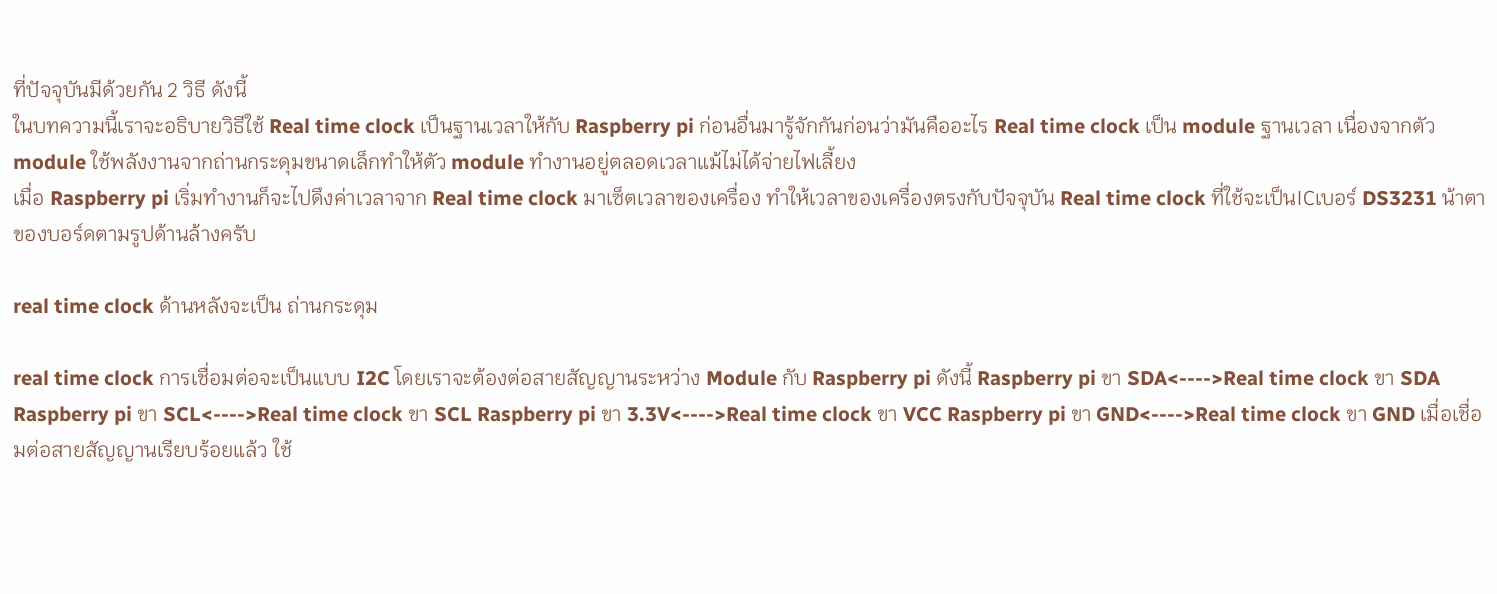ที่ปัจจุบันมีด้วยกัน 2 วิธี ดังนี้
ในบทความนี้เราจะอธิบายวิธีใช้ Real time clock เป็นฐานเวลาให้กับ Raspberry pi ก่อนอื่นมารู้จักกันก่อนว่ามันคืออะไร Real time clock เป็น module ฐานเวลา เนื่องจากตัว module ใช้พลังงานจากถ่านกระดุมขนาดเล็กทําให้ตัว module ทํางานอยู่ตลอดเวลาแม้ไม่ได้จ่ายไฟเลี้ยง
เมื่อ Raspberry pi เริ่มทํางานก็จะไปดึงค่าเวลาจาก Real time clock มาเซ็ตเวลาของเครื่อง ทําให้เวลาของเครื่องตรงกับปัจจุบัน Real time clock ที่ใช้จะเป็นICเบอร์ DS3231 น้าตาของบอร์ดตามรูปด้านล้างครับ

real time clock ด้านหลังจะเป็น ถ่านกระดุม

real time clock การเชื่อมต่อจะเป็นแบบ I2C โดยเราจะต้องต่อสายสัญญานระหว่าง Module กับ Raspberry pi ดังนี้ Raspberry pi ขา SDA<---->Real time clock ขา SDA Raspberry pi ขา SCL<---->Real time clock ขา SCL Raspberry pi ขา 3.3V<---->Real time clock ขา VCC Raspberry pi ขา GND<---->Real time clock ขา GND เมื่อเชื่อมต่อสายสัญญานเรียบร้อยแล้ว ใช้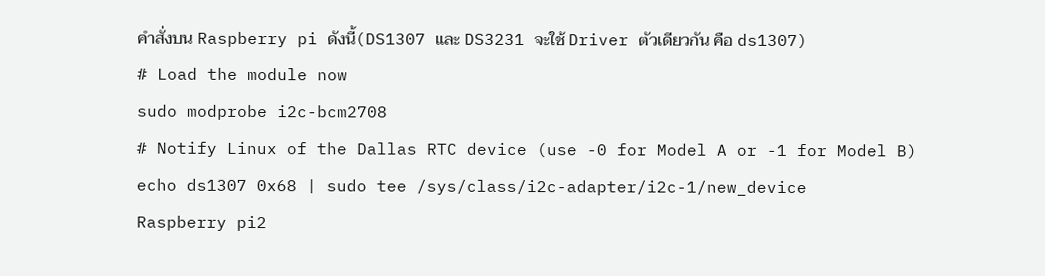คําสั่งบน Raspberry pi ดังนี้(DS1307 และ DS3231 จะใช้ Driver ตัวเดียวกัน คือ ds1307)
# Load the module now
sudo modprobe i2c-bcm2708
# Notify Linux of the Dallas RTC device (use -0 for Model A or -1 for Model B)
echo ds1307 0x68 | sudo tee /sys/class/i2c-adapter/i2c-1/new_device
Raspberry pi2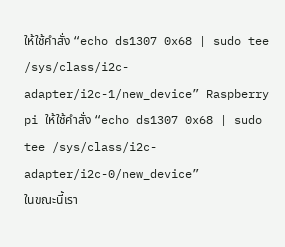ให้ใช้คําสั่ง “echo ds1307 0x68 | sudo tee /sys/class/i2c-adapter/i2c-1/new_device” Raspberry pi ให้ใช้คําสั่ง “echo ds1307 0x68 | sudo tee /sys/class/i2c-adapter/i2c-0/new_device”
ในขณะนี้เรา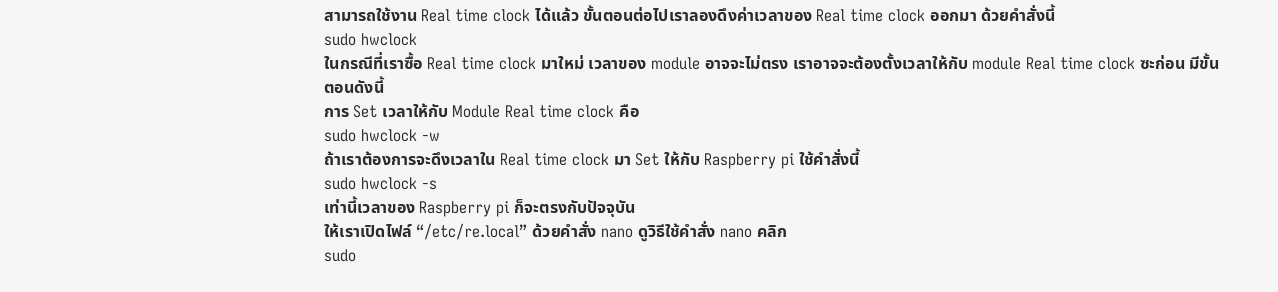สามารถใช้งาน Real time clock ได้แล้ว ขั้นตอนต่อไปเราลองดึงค่าเวลาของ Real time clock ออกมา ด้วยคําสั่งนี้
sudo hwclock
ในกรณีที่เราซื้อ Real time clock มาใหม่ เวลาของ module อาจจะไม่ตรง เราอาจจะต้องตั้งเวลาให้กับ module Real time clock ซะก่อน มีขั้นตอนดังนี้
การ Set เวลาให้กับ Module Real time clock คือ
sudo hwclock -w
ถ้าเราต้องการจะดึงเวลาใน Real time clock มา Set ให้กับ Raspberry pi ใช้คําสั่งนี้
sudo hwclock -s
เท่านี้เวลาของ Raspberry pi ก็จะตรงกับปัจจุบัน
ให้เราเปิดไฟล์ “/etc/re.local” ด้วยคําสั่ง nano ดูวิธีใช้คําสั่ง nano คลิก
sudo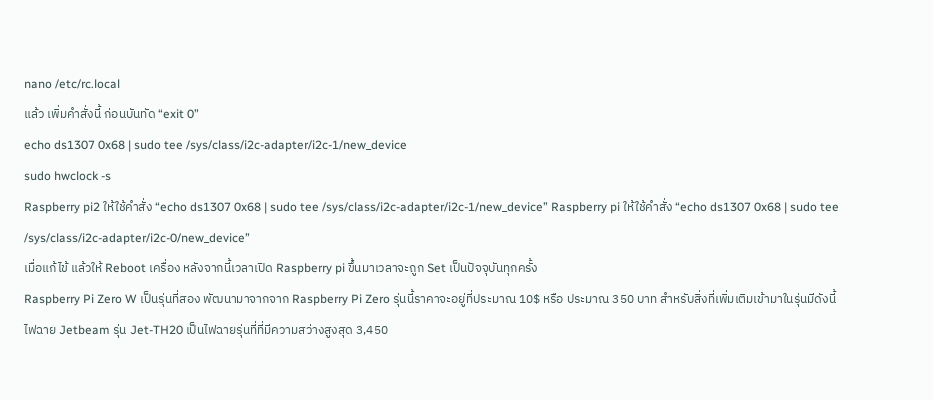nano /etc/rc.local
แล้ว เพิ่มคําสั่งนี้ ก่อนบันทัด “exit 0”
echo ds1307 0x68 | sudo tee /sys/class/i2c-adapter/i2c-1/new_device
sudo hwclock -s
Raspberry pi2 ให้ใช้คําสั่ง “echo ds1307 0x68 | sudo tee /sys/class/i2c-adapter/i2c-1/new_device” Raspberry pi ให้ใช้คําสั่ง “echo ds1307 0x68 | sudo tee /sys/class/i2c-adapter/i2c-0/new_device”
เมื่อแก้ไข้ แล้วให้ Reboot เครื่อง หลังจากนี้เวลาเปิด Raspberry pi ขึ้นมาเวลาจะถูก Set เป็นปัจจุบันทุกครั้ง
Raspberry Pi Zero W เป็นรุ่นที่สอง พัฒนามาจากจาก Raspberry Pi Zero รุ่นนี้ราคาจะอยู่ที่ประมาณ 10$ หรือ ประมาณ 350 บาท สําหรับสิ่งที่เพิ่มเติมเข้ามาในรุ่นมีดังนี้
ไฟฉาย Jetbeam รุ่น Jet-TH20 เป็นไฟฉายรุ่นที่ที่มีความสว่างสูงสุด 3,450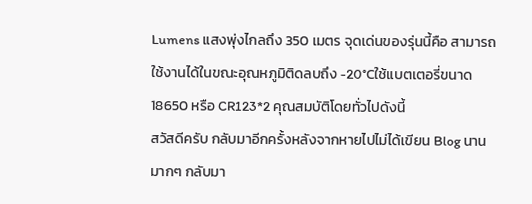Lumens แสงพุ่งไกลถึง 350 เมตร จุดเด่นของรุ่นนี้คือ สามารถใช้งานได้ในขณะอุณหภูมิติดลบถึง -20°Cใช้แบตเตอรี่ขนาด 18650 หรือ CR123*2 คุณสมบัติโดยทั่วไปดังนี้
สวัสดีครับ กลับมาอีกครั้งหลังจากหายไปไม่ได้เขียน Blog นานมากๆ กลับมา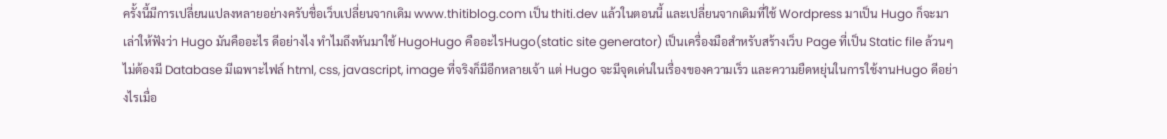ครั้งนี้มีการเปลี่ยนแปลงหลายอย่างครับชื่อเว็บเปลี่ยนจากเดิม www.thitiblog.com เป็น thiti.dev แล้วในตอนนี้ และเปลี่ยนจากเดิมที่ใช้ Wordpress มาเป็น Hugo ก็จะมาเล่าให้ฟังว่า Hugo มันคืออะไร ดีอย่างไง ทําไมถึงหันมาใช้ HugoHugo คืออะไรHugo(static site generator) เป็นเครื่องมือสําหรับสร้างเว็บ Page ที่เป็น Static file ล้วนๆ ไม่ต้องมี Database มีเฉพาะไฟล์ html, css, javascript, image ที่จริงก็มีอีกหลายเจ้า แต่ Hugo จะมีจุดเด่นในเรื่องของความเร็ว และความยืดหยุ่นในการใช้งานHugo ดีอย่างไรเมื่อ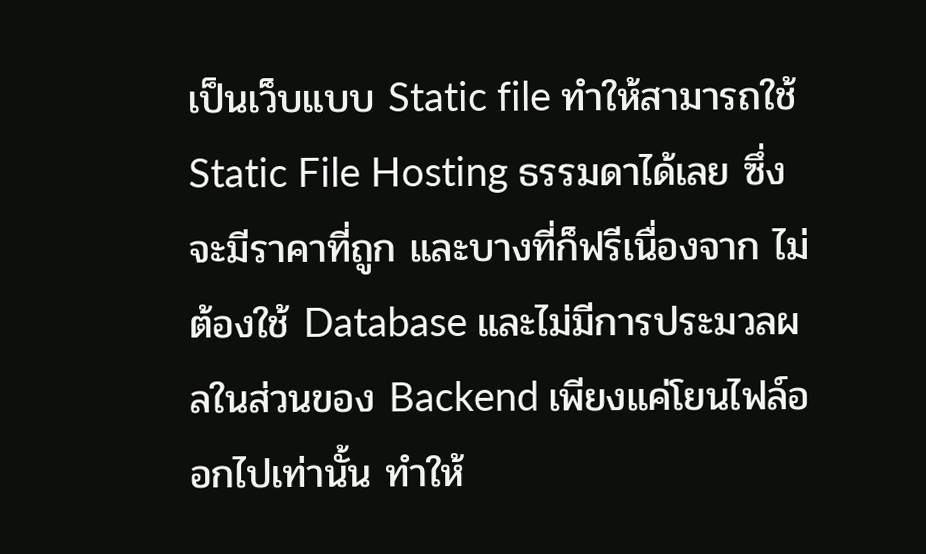เป็นเว็บแบบ Static file ทำให้สามารถใช้ Static File Hosting ธรรมดาได้เลย ซึ่งจะมีราคาที่ถูก และบางที่ก็ฟรีเนื่องจาก ไม่ต้องใช้ Database และไม่มีการประมวลผลในส่วนของ Backend เพียงแค่โยนไฟล์ออกไปเท่านั้น ทำให้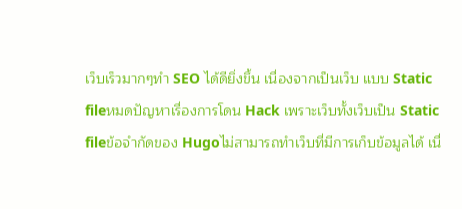เว็บเร็วมากๆทำ SEO ได้ดียิ่งขึ้น เนื่องจากเป็นเว็บ แบบ Static fileหมดปัญหาเรื่องการโดน Hack เพราะเว็บทั้งเว็บเป็น Static fileข้อจํากัดของ Hugoไม่สามารถทําเว็บที่มีการเก็บข้อมูลได้ เนื่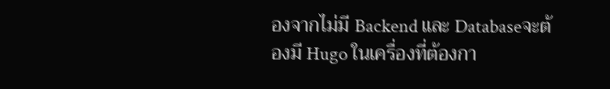องจากไม่มี Backend และ Databaseจะต้องมี Hugo ในเครื่องที่ต้องกา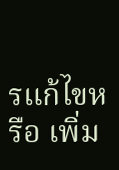รแก้ไขหรือ เพิ่ม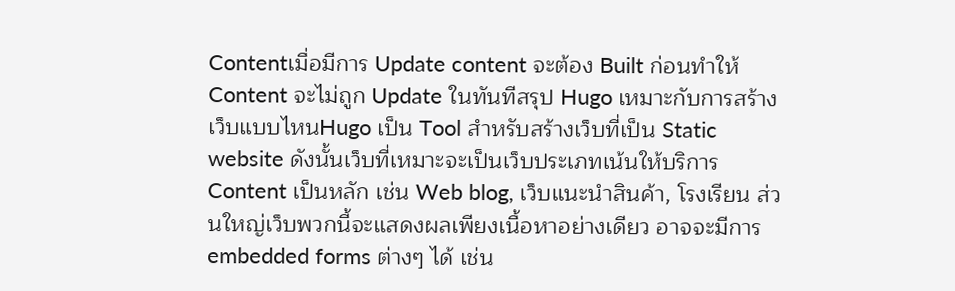Contentเมื่อมีการ Update content จะต้อง Built ก่อนทําให้ Content จะไม่ถูก Update ในทันทีสรุป Hugo เหมาะกับการสร้างเว็บแบบไหนHugo เป็น Tool สําหรับสร้างเว็บที่เป็น Static website ดังนั้นเว็บที่เหมาะจะเป็นเว็บประเภทเน้นให้บริการ Content เป็นหลัก เช่น Web blog, เว็บแนะนําสินค้า, โรงเรียน ส่วนใหญ่เว็บพวกนี้จะแสดงผลเพียงเนื้อหาอย่างเดียว อาจจะมีการ embedded forms ต่างๆ ได้ เช่น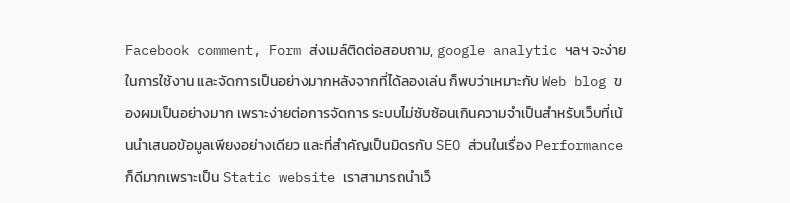Facebook comment, Form ส่งเมล์ติดต่อสอบถาม, google analytic ฯลฯ จะง่ายในการใช้งาน และจัดการเป็นอย่างมากหลังจากที่ได้ลองเล่น ก็พบว่าเหมาะกับ Web blog ของผมเป็นอย่างมาก เพราะง่ายต่อการจัดการ ระบบไม่ซับซ้อนเกินความจําเป็นสําหรับเว็บที่เน้นนําเสนอข้อมูลเพียงอย่างเดียว และที่สําคัญเป็นมิดรกับ SEO ส่วนในเรื่อง Performance ก็ดีมากเพราะเป็น Static website เราสามารถนําเว็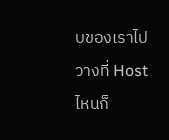บของเราไปวางที่ Host ไหนก็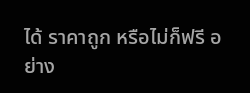ได้ ราคาถูก หรือไม่ก็ฟรี อย่าง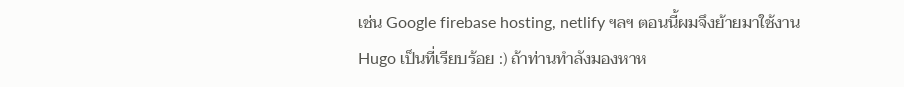เช่น Google firebase hosting, netlify ฯลฯ ตอนนี้ผมจึงย้ายมาใช้งาน Hugo เป็นที่เรียบร้อย :) ถ้าท่านทําลังมองหาห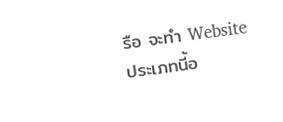รือ จะทํา Website ประเภทนี้อ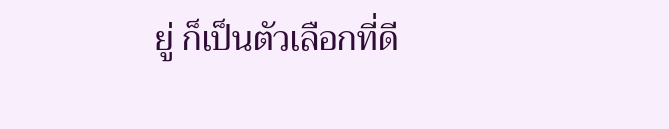ยู่ ก็เป็นตัวเลือกที่ดี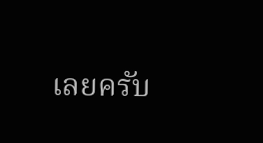เลยครับ